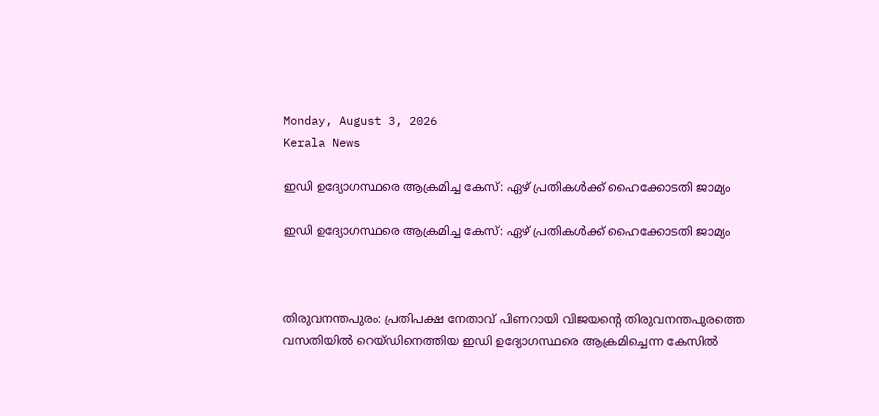Monday, August 3, 2026
Kerala News

ഇഡി ഉദ്യോഗസ്ഥരെ ആക്രമിച്ച കേസ്: ഏഴ് പ്രതികള്‍ക്ക് ഹൈക്കോടതി ജാമ്യം

ഇഡി ഉദ്യോഗസ്ഥരെ ആക്രമിച്ച കേസ്: ഏഴ് പ്രതികള്‍ക്ക് ഹൈക്കോടതി ജാമ്യം



തിരുവനന്തപുരം: പ്രതിപക്ഷ നേതാവ് പിണറായി വിജയന്റെ തിരുവനന്തപുരത്തെ വസതിയില്‍ റെയ്ഡിനെത്തിയ ഇഡി ഉദ്യോഗസ്ഥരെ ആക്രമിച്ചെന്ന കേസില്‍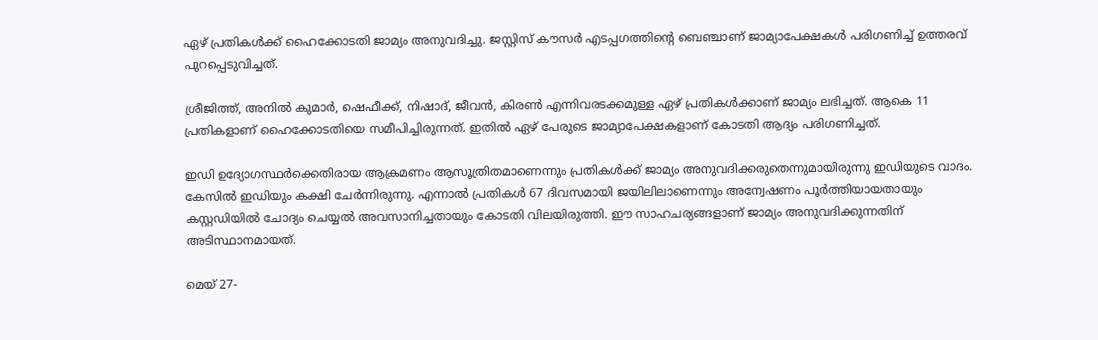ഏഴ് പ്രതികള്‍ക്ക് ഹൈക്കോടതി ജാമ്യം അനുവദിച്ചു. ജസ്റ്റിസ് കൗസര്‍ എടപ്പഗത്തിന്റെ ബെഞ്ചാണ് ജാമ്യാപേക്ഷകള്‍ പരിഗണിച്ച് ഉത്തരവ് പുറപ്പെടുവിച്ചത്.

ശ്രീജിത്ത്, അനില്‍ കുമാര്‍, ഷെഫീക്ക്, നിഷാദ്, ജീവന്‍, കിരണ്‍ എന്നിവരടക്കമുള്ള ഏഴ് പ്രതികള്‍ക്കാണ് ജാമ്യം ലഭിച്ചത്. ആകെ 11 പ്രതികളാണ് ഹൈക്കോടതിയെ സമീപിച്ചിരുന്നത്. ഇതില്‍ ഏഴ് പേരുടെ ജാമ്യാപേക്ഷകളാണ് കോടതി ആദ്യം പരിഗണിച്ചത്.

ഇഡി ഉദ്യോഗസ്ഥര്‍ക്കെതിരായ ആക്രമണം ആസൂത്രിതമാണെന്നും പ്രതികള്‍ക്ക് ജാമ്യം അനുവദിക്കരുതെന്നുമായിരുന്നു ഇഡിയുടെ വാദം. കേസില്‍ ഇഡിയും കക്ഷി ചേര്‍ന്നിരുന്നു. എന്നാല്‍ പ്രതികള്‍ 67 ദിവസമായി ജയിലിലാണെന്നും അന്വേഷണം പൂര്‍ത്തിയായതായും കസ്റ്റഡിയില്‍ ചോദ്യം ചെയ്യല്‍ അവസാനിച്ചതായും കോടതി വിലയിരുത്തി. ഈ സാഹചര്യങ്ങളാണ് ജാമ്യം അനുവദിക്കുന്നതിന് അടിസ്ഥാനമായത്.

മെയ് 27-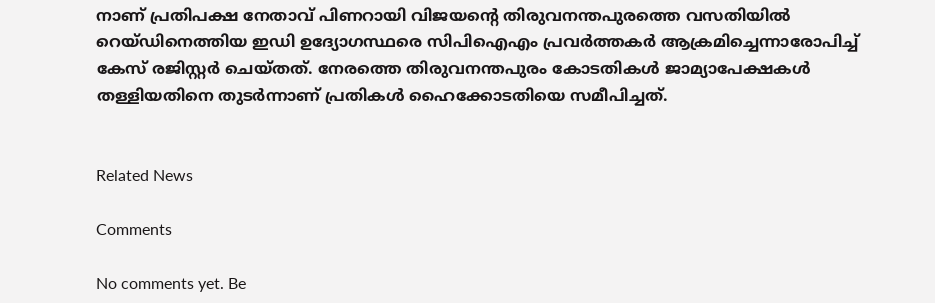നാണ് പ്രതിപക്ഷ നേതാവ് പിണറായി വിജയന്റെ തിരുവനന്തപുരത്തെ വസതിയില്‍ റെയ്ഡിനെത്തിയ ഇഡി ഉദ്യോഗസ്ഥരെ സിപിഐഎം പ്രവര്‍ത്തകര്‍ ആക്രമിച്ചെന്നാരോപിച്ച് കേസ് രജിസ്റ്റര്‍ ചെയ്തത്. നേരത്തെ തിരുവനന്തപുരം കോടതികള്‍ ജാമ്യാപേക്ഷകള്‍ തള്ളിയതിനെ തുടര്‍ന്നാണ് പ്രതികള്‍ ഹൈക്കോടതിയെ സമീപിച്ചത്.


Related News

Comments

No comments yet. Be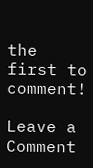the first to comment!

Leave a Comment